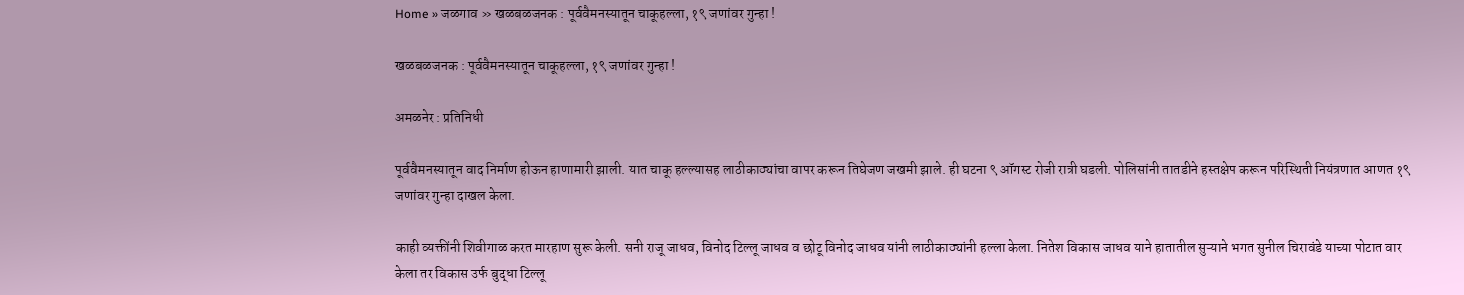Home » जळगाव » खळबळजनक : पूर्ववैमनस्यातून चाकूहल्ला, १९ जणांवर गुन्हा !

खळबळजनक : पूर्ववैमनस्यातून चाकूहल्ला, १९ जणांवर गुन्हा !

अमळनेर : प्रतिनिधी

पूर्ववैमनस्यातून वाद निर्माण होऊन हाणामारी झाली. यात चाकू हल्ल्यासह लाठीकाठ्यांचा वापर करून तिघेजण जखमी झाले. ही घटना ९ ऑगस्ट रोजी रात्री घडली. पोलिसांनी तातडीने हस्तक्षेप करून परिस्थिती नियंत्रणात आणत १९ जणांवर गुन्हा दाखल केला.

काही व्यक्तींनी शिवीगाळ करत मारहाण सुरू केली. सनी राजू जाधव, विनोद टिल्लू जाधव व छोटू विनोद जाधव यांनी लाठीकाठ्यांनी हल्ला केला. नितेश विकास जाधव याने हातातील सुऱ्याने भगत सुनील चिरावंडे याच्या पोटात वार केला तर विकास उर्फ बुद्धा टिल्लू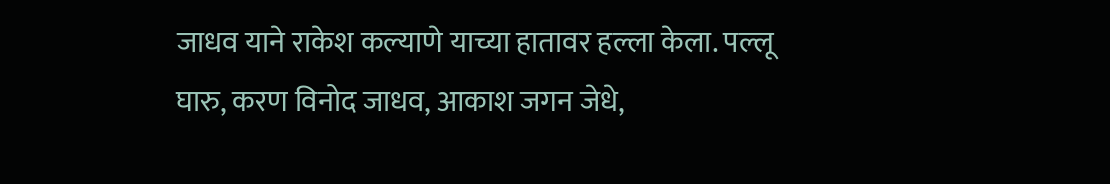जाधव याने राकेश कल्याणे याच्या हातावर हल्ला केला. पल्लू घारु, करण विनोद जाधव, आकाश जगन जेधे,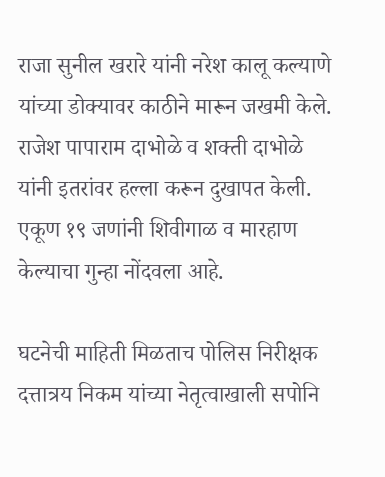राजा सुनील खरारे यांनी नरेश कालू कल्याणे यांच्या डोक्यावर काठीने मारून जखमी केले. राजेश पापाराम दाभोळे व शक्ती दाभोळे यांनी इतरांवर हल्ला करून दुखापत केली. एकूण १९ जणांनी शिवीगाळ व मारहाण केल्याचा गुन्हा नोंदवला आहे.

घटनेची माहिती मिळताच पोलिस निरीक्षक दत्तात्रय निकम यांच्या नेतृत्वाखाली सपोनि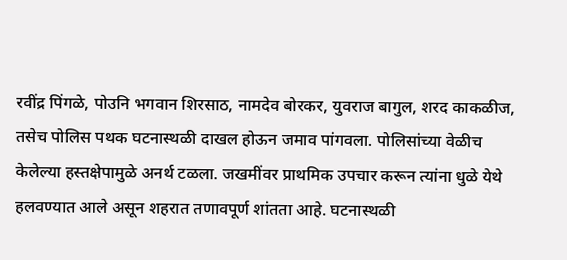रवींद्र पिंगळे, पोउनि भगवान शिरसाठ, नामदेव बोरकर, युवराज बागुल, शरद काकळीज, तसेच पोलिस पथक घटनास्थळी दाखल होऊन जमाव पांगवला. पोलिसांच्या वेळीच केलेल्या हस्तक्षेपामुळे अनर्थ टळला. जखमींवर प्राथमिक उपचार करून त्यांना धुळे येथे हलवण्यात आले असून शहरात तणावपूर्ण शांतता आहे. घटनास्थळी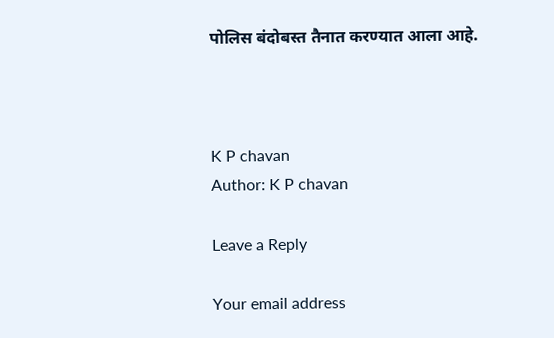पोलिस बंदोबस्त तैनात करण्यात आला आहे.



K P chavan
Author: K P chavan

Leave a Reply

Your email address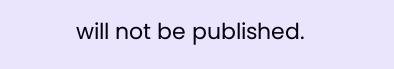will not be published.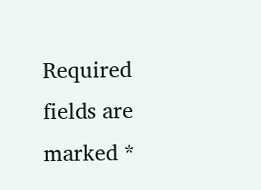Required fields are marked *